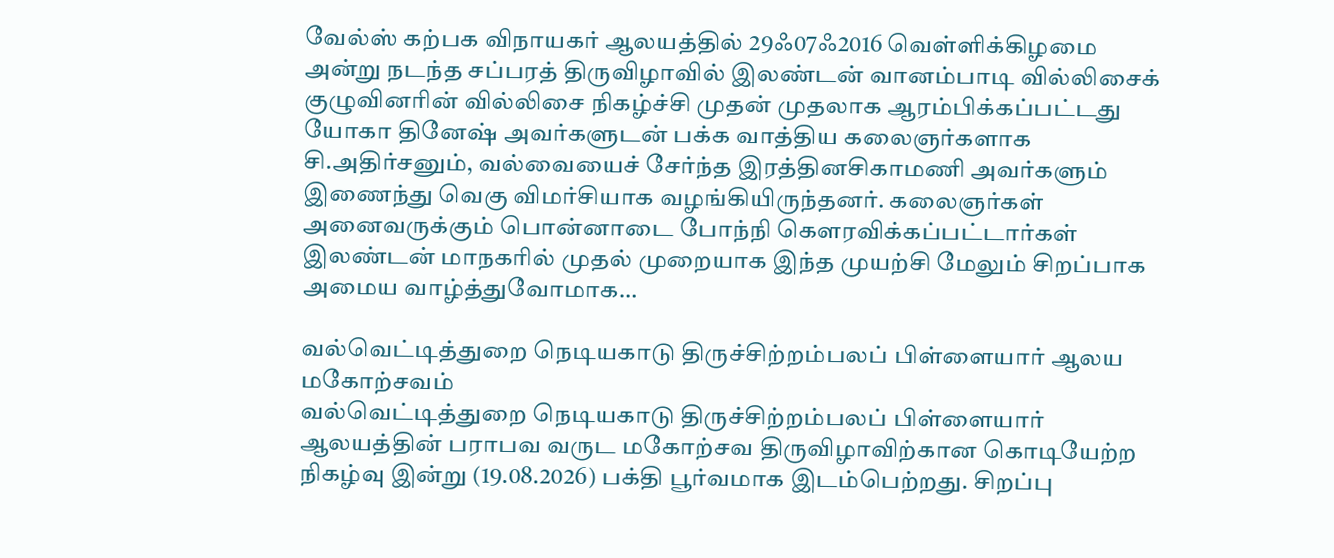வேல்ஸ் கற்பக விநாயகர் ஆலயத்தில் 29ஃ07ஃ2016 வெள்ளிக்கிழமை அன்று நடந்த சப்பரத் திருவிழாவில் இலண்டன் வானம்பாடி வில்லிசைக் குழுவினரின் வில்லிசை நிகழ்ச்சி முதன் முதலாக ஆரம்பிக்கப்பட்டது யோகா தினேஷ் அவர்களுடன் பக்க வாத்திய கலைஞர்களாக சி.அதிர்சனும், வல்வையைச் சேர்ந்த இரத்தினசிகாமணி அவர்களும் இணைந்து வெகு விமர்சியாக வழங்கியிருந்தனர். கலைஞர்கள் அனைவருக்கும் பொன்னாடை போந்நி கௌரவிக்கப்பட்டார்கள் இலண்டன் மாநகரில் முதல் முறையாக இந்த முயற்சி மேலும் சிறப்பாக அமைய வாழ்த்துவோமாக…

வல்வெட்டித்துறை நெடியகாடு திருச்சிற்றம்பலப் பிள்ளையார் ஆலய மகோற்சவம்
வல்வெட்டித்துறை நெடியகாடு திருச்சிற்றம்பலப் பிள்ளையார் ஆலயத்தின் பராபவ வருட மகோற்சவ திருவிழாவிற்கான கொடியேற்ற நிகழ்வு இன்று (19.08.2026) பக்தி பூர்வமாக இடம்பெற்றது. சிறப்பு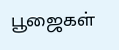பூஜைகள்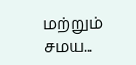மற்றும் சமய...